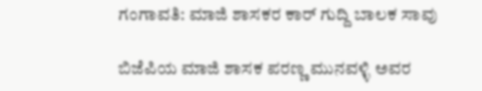ಗಂಗಾವತಿ: ಮಾಜಿ ಶಾಸಕರ ಕಾರ್ ಗುದ್ದಿ ಬಾಲಕ ಸಾವು

ಬಿಜೆಪಿಯ ಮಾಜಿ ಶಾಸಕ ಪರಣ್ಣ ಮುನವಳ್ಳಿ ಅವರ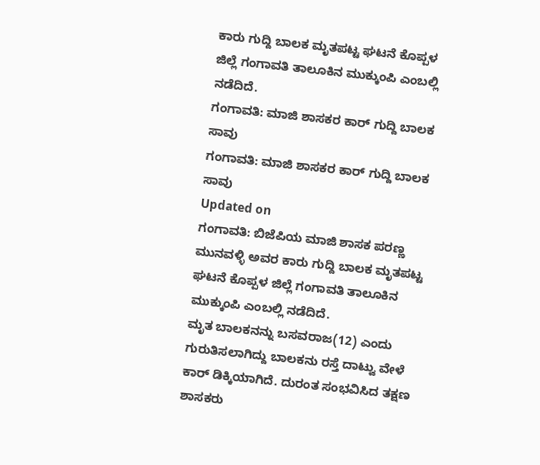ಕಾರು ಗುದ್ದಿ ಬಾಲಕ ಮೃತಪಟ್ಟ ಘಟನೆ ಕೊಪ್ಪಳ ಜಿಲ್ಲೆ ಗಂಗಾವತಿ ತಾಲೂಕಿನ ಮುಕ್ಕುಂಪಿ ಎಂಬಲ್ಲಿ ನಡೆದಿದೆ.
ಗಂಗಾವತಿ: ಮಾಜಿ ಶಾಸಕರ ಕಾರ್ ಗುದ್ದಿ ಬಾಲಕ ಸಾವು
ಗಂಗಾವತಿ: ಮಾಜಿ ಶಾಸಕರ ಕಾರ್ ಗುದ್ದಿ ಬಾಲಕ ಸಾವು
Updated on
ಗಂಗಾವತಿ: ಬಿಜೆಪಿಯ ಮಾಜಿ ಶಾಸಕ ಪರಣ್ಣ ಮುನವಳ್ಳಿ ಅವರ ಕಾರು ಗುದ್ದಿ ಬಾಲಕ ಮೃತಪಟ್ಟ ಘಟನೆ ಕೊಪ್ಪಳ ಜಿಲ್ಲೆ ಗಂಗಾವತಿ ತಾಲೂಕಿನ ಮುಕ್ಕುಂಪಿ ಎಂಬಲ್ಲಿ ನಡೆದಿದೆ.
ಮೃತ ಬಾಲಕನನ್ನು ಬಸವರಾಜ(12) ಎಂದು ಗುರುತಿಸಲಾಗಿದ್ದು ಬಾಲಕನು ರಸ್ತೆ ದಾಟ್ವು ವೇಳೆ ಕಾರ್ ಡಿಕ್ಕಿಯಾಗಿದೆ. ದುರಂತ ಸಂಭವಿಸಿದ ತಕ್ಷಣ ಶಾಸಕರು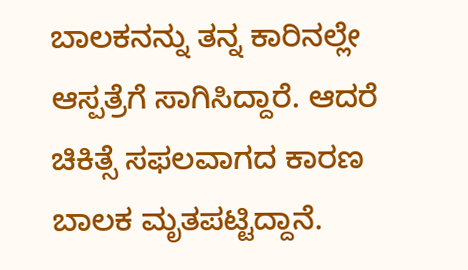ಬಾಲಕನನ್ನು ತನ್ನ ಕಾರಿನಲ್ಲೇ ಆಸ್ಪತ್ರೆಗೆ ಸಾಗಿಸಿದ್ದಾರೆ. ಆದರೆ ಚಿಕಿತ್ಸೆ ಸಫಲವಾಗದ ಕಾರಣ ಬಾಲಕ ಮೃತಪಟ್ಟಿದ್ದಾನೆ.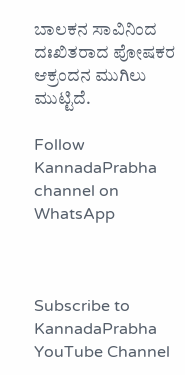ಬಾಲಕನ ಸಾವಿನಿಂದ ದಃಖಿತರಾದ ಪೋಷಕರ ಆಕ್ರಂದನ ಮುಗಿಲು ಮುಟ್ಟಿದೆ.

Follow KannadaPrabha channel on WhatsApp



Subscribe to KannadaPrabha YouTube Channel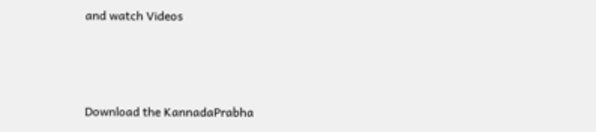and watch Videos



Download the KannadaPrabha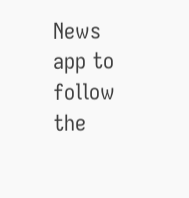News app to follow the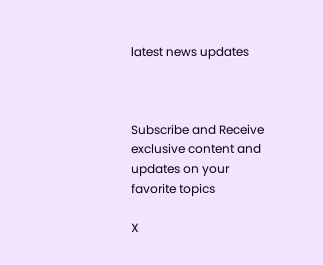latest news updates



Subscribe and Receive exclusive content and updates on your favorite topics

X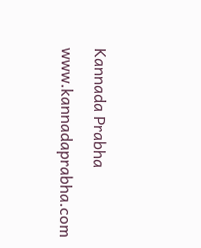Kannada Prabha
www.kannadaprabha.com